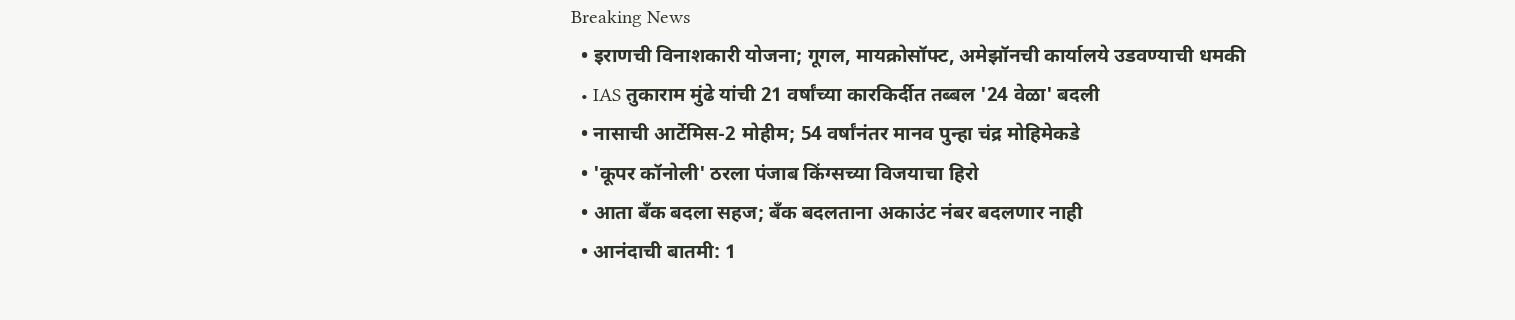Breaking News
  • इराणची विनाशकारी योजना; गूगल, मायक्रोसॉफ्ट, अमेझॉनची कार्यालये उडवण्याची धमकी
  • IAS तुकाराम मुंढे यांची 21 वर्षांच्या कारकिर्दीत तब्बल '24 वेळा' बदली
  • नासाची आर्टेमिस-2 मोहीम; 54 वर्षांनंतर मानव पुन्हा चंद्र मोहिमेकडे
  • 'कूपर कॉनोली' ठरला पंजाब किंग्सच्या विजयाचा हिरो
  • आता बँक बदला सहज; बँक बदलताना अकाउंट नंबर बदलणार नाही
  • आनंदाची बातमी: 1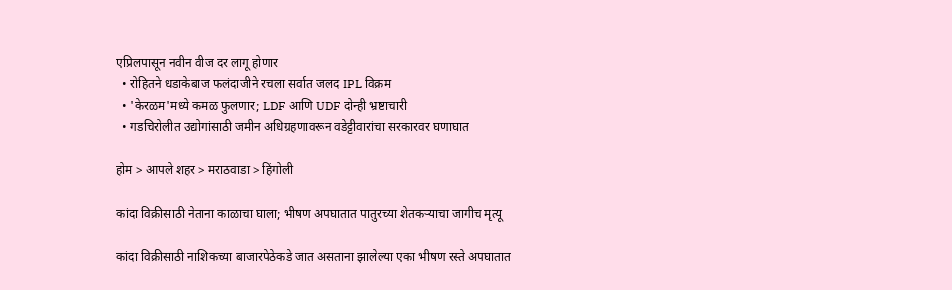एप्रिलपासून नवीन वीज दर लागू होणार
  • रोहितने धडाकेबाज फलंदाजीने रचला सर्वात जलद IPL विक्रम
  • 'केरळम'मध्ये कमळ फुलणार; LDF आणि UDF दोन्ही भ्रष्टाचारी
  • गडचिरोलीत उद्योगांसाठी जमीन अधिग्रहणावरून वडेट्टीवारांचा सरकारवर घणाघात

होम > आपले शहर > मराठवाडा > हिंगोली

कांदा विक्रीसाठी नेताना काळाचा घाला; भीषण अपघातात पातुरच्या शेतकऱ्याचा जागीच मृत्यू

कांदा विक्रीसाठी नाशिकच्या बाजारपेठेकडे जात असताना झालेल्या एका भीषण रस्ते अपघातात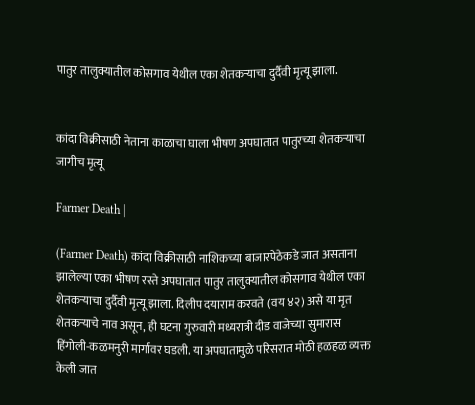पातुर तालुक्यातील कोसगाव येथील एका शेतकऱ्याचा दुर्दैवी मृत्यू झाला.


कांदा विक्रीसाठी नेताना काळाचा घाला भीषण अपघातात पातुरच्या शेतकऱ्याचा जागीच मृत्यू

Farmer Death |

(Farmer Death) कांदा विक्रीसाठी नाशिकच्या बाजारपेठेकडे जात असताना झालेल्या एका भीषण रस्ते अपघातात पातुर तालुक्यातील कोसगाव येथील एका शेतकऱ्याचा दुर्दैवी मृत्यू झाला. दिलीप दयाराम करवते (वय ४२) असे या मृत शेतकऱ्याचे नाव असून, ही घटना गुरुवारी मध्यरात्री दीड वाजेच्या सुमारास हिंगोली-कळमनुरी मार्गावर घडली. या अपघातामुळे परिसरात मोठी हळहळ व्यक्त केली जात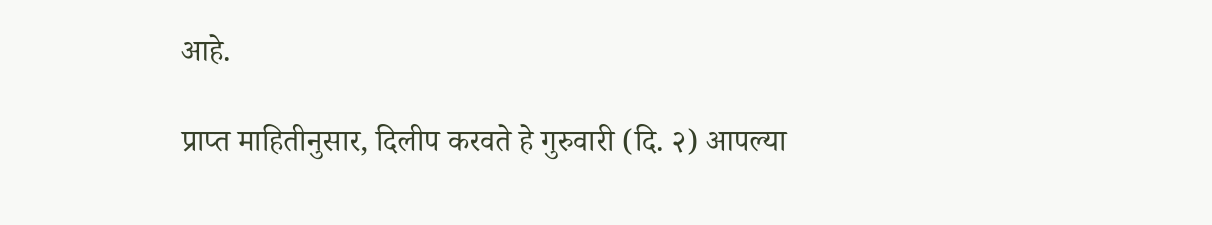आहे.

प्राप्त माहितीनुसार, दिलीप करवते हे गुरुवारी (दि. २) आपल्या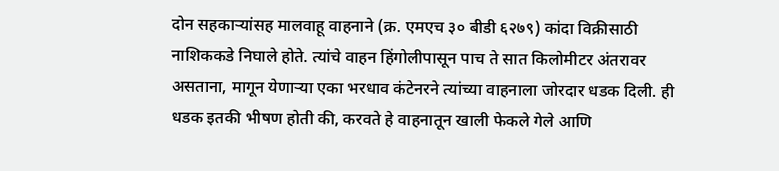दोन सहकाऱ्यांसह मालवाहू वाहनाने (क्र. एमएच ३० बीडी ६२७९) कांदा विक्रीसाठी नाशिककडे निघाले होते. त्यांचे वाहन हिंगोलीपासून पाच ते सात किलोमीटर अंतरावर असताना, मागून येणाऱ्या एका भरधाव कंटेनरने त्यांच्या वाहनाला जोरदार धडक दिली. ही धडक इतकी भीषण होती की, करवते हे वाहनातून खाली फेकले गेले आणि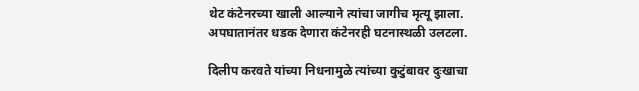थेट कंटेनरच्या खाली आल्याने त्यांचा जागीच मृत्यू झाला. अपघातानंतर धडक देणारा कंटेनरही घटनास्थळी उलटला.

दिलीप करवते यांच्या निधनामुळे त्यांच्या कुटुंबावर दुःखाचा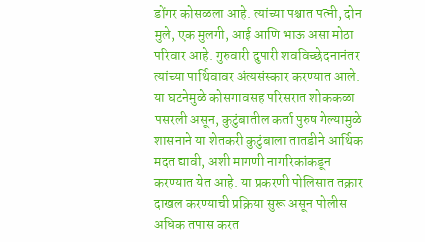डोंगर कोसळला आहे. त्यांच्या पश्चात पत्नी, दोन मुले, एक मुलगी, आई आणि भाऊ असा मोठा परिवार आहे. गुरुवारी दुपारी शवविच्छेदनानंतर त्यांच्या पार्थिवावर अंत्यसंस्कार करण्यात आले. या घटनेमुळे कोसगावसह परिसरात शोककळा पसरली असून, कुटुंबातील कर्ता पुरुष गेल्यामुळे शासनाने या शेतकरी कुटुंबाला तातडीने आर्थिक मदत द्यावी, अशी मागणी नागरिकांकडून करण्यात येत आहे. या प्रकरणी पोलिसात तक्रार दाखल करण्याची प्रक्रिया सुरू असून पोलीस अधिक तपास करत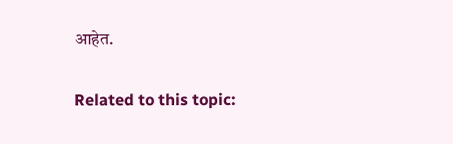आहेत.

Related to this topic: